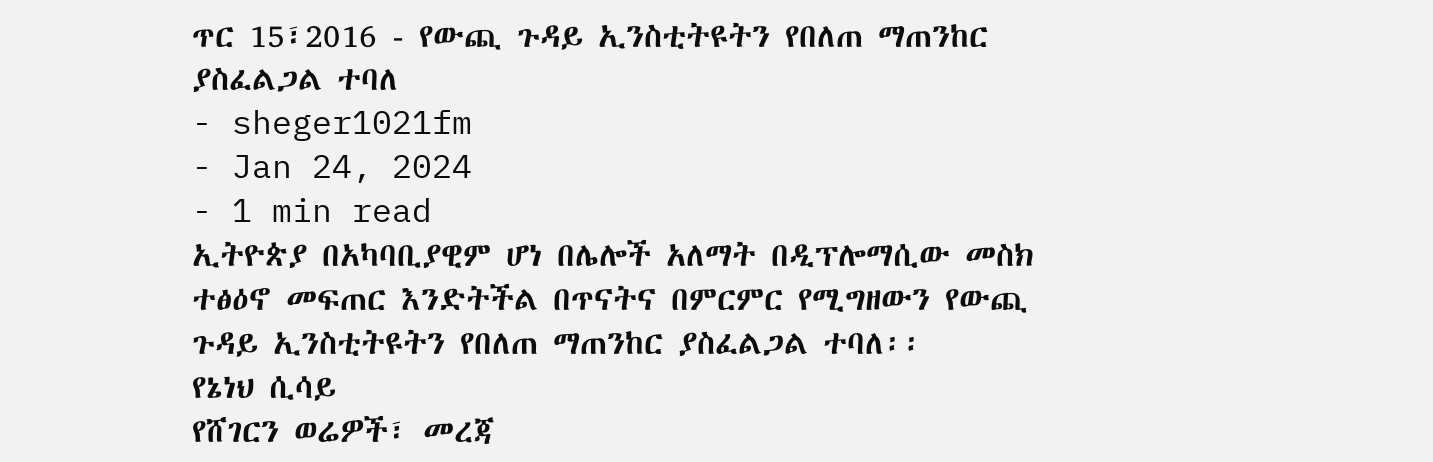ጥር 15፣2016 - የውጪ ጉዳይ ኢንስቲትዩትን የበለጠ ማጠንከር ያስፈልጋል ተባለ
- sheger1021fm
- Jan 24, 2024
- 1 min read
ኢትዮጵያ በአካባቢያዊም ሆነ በሌሎች አለማት በዲፕሎማሲው መስክ ተፅዕኖ መፍጠር እንድትችል በጥናትና በምርምር የሚግዘውን የውጪ ጉዳይ ኢንስቲትዩትን የበለጠ ማጠንከር ያስፈልጋል ተባለ፡፡
የኔነህ ሲሳይ
የሸገርን ወሬዎች፣ መረጃ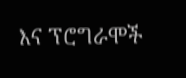እና ፕሮግራሞች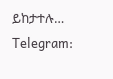ይከታተሉ…
Telegram: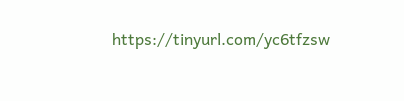https://tinyurl.com/yc6tfzsw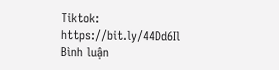Tiktok: https://bit.ly/44Dd6Il
Bình luận